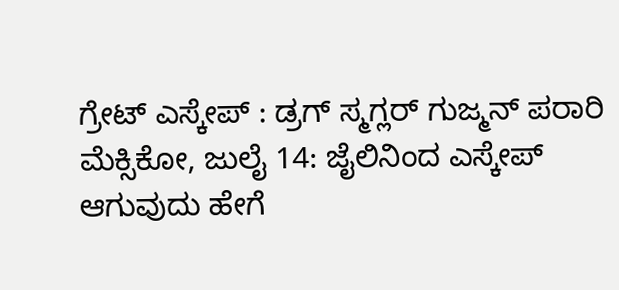ಗ್ರೇಟ್ ಎಸ್ಕೇಪ್ : ಡ್ರಗ್ ಸ್ಮಗ್ಲರ್ ಗುಜ್ಮನ್ ಪರಾರಿ
ಮೆಕ್ಸಿಕೋ, ಜುಲೈ 14: ಜೈಲಿನಿಂದ ಎಸ್ಕೇಪ್ ಆಗುವುದು ಹೇಗೆ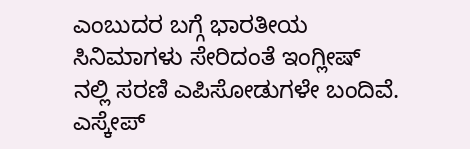ಎಂಬುದರ ಬಗ್ಗೆ ಭಾರತೀಯ ಸಿನಿಮಾಗಳು ಸೇರಿದಂತೆ ಇಂಗ್ಲೀಷ್ ನಲ್ಲಿ ಸರಣಿ ಎಪಿಸೋಡುಗಳೇ ಬಂದಿವೆ. ಎಸ್ಕೇಪ್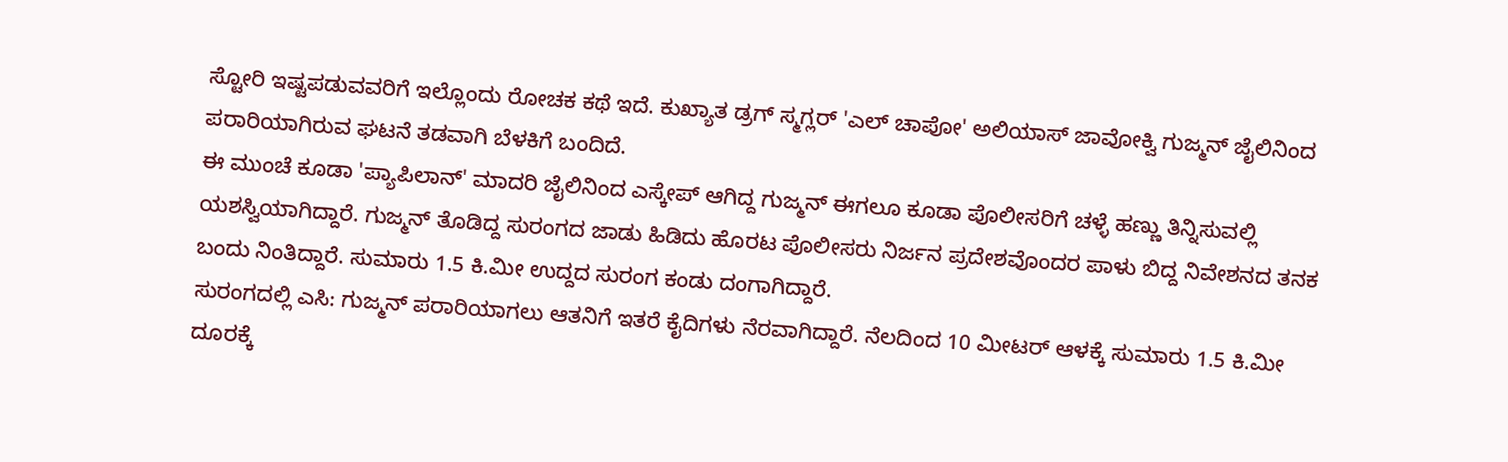ಸ್ಟೋರಿ ಇಷ್ಟಪಡುವವರಿಗೆ ಇಲ್ಲೊಂದು ರೋಚಕ ಕಥೆ ಇದೆ. ಕುಖ್ಯಾತ ಡ್ರಗ್ ಸ್ಮಗ್ಲರ್ 'ಎಲ್ ಚಾಪೋ' ಅಲಿಯಾಸ್ ಜಾವೋಕ್ವಿ ಗುಜ್ಮನ್ ಜೈಲಿನಿಂದ ಪರಾರಿಯಾಗಿರುವ ಘಟನೆ ತಡವಾಗಿ ಬೆಳಕಿಗೆ ಬಂದಿದೆ.
ಈ ಮುಂಚೆ ಕೂಡಾ 'ಪ್ಯಾಪಿಲಾನ್' ಮಾದರಿ ಜೈಲಿನಿಂದ ಎಸ್ಕೇಪ್ ಆಗಿದ್ದ ಗುಜ್ಮನ್ ಈಗಲೂ ಕೂಡಾ ಪೊಲೀಸರಿಗೆ ಚಳ್ಳೆ ಹಣ್ಣು ತಿನ್ನಿಸುವಲ್ಲಿ ಯಶಸ್ವಿಯಾಗಿದ್ದಾರೆ. ಗುಜ್ಮನ್ ತೊಡಿದ್ದ ಸುರಂಗದ ಜಾಡು ಹಿಡಿದು ಹೊರಟ ಪೊಲೀಸರು ನಿರ್ಜನ ಪ್ರದೇಶವೊಂದರ ಪಾಳು ಬಿದ್ದ ನಿವೇಶನದ ತನಕ ಬಂದು ನಿಂತಿದ್ದಾರೆ. ಸುಮಾರು 1.5 ಕಿ.ಮೀ ಉದ್ದದ ಸುರಂಗ ಕಂಡು ದಂಗಾಗಿದ್ದಾರೆ.
ಸುರಂಗದಲ್ಲಿ ಎಸಿ: ಗುಜ್ಮನ್ ಪರಾರಿಯಾಗಲು ಆತನಿಗೆ ಇತರೆ ಕೈದಿಗಳು ನೆರವಾಗಿದ್ದಾರೆ. ನೆಲದಿಂದ 10 ಮೀಟರ್ ಆಳಕ್ಕೆ ಸುಮಾರು 1.5 ಕಿ.ಮೀ ದೂರಕ್ಕೆ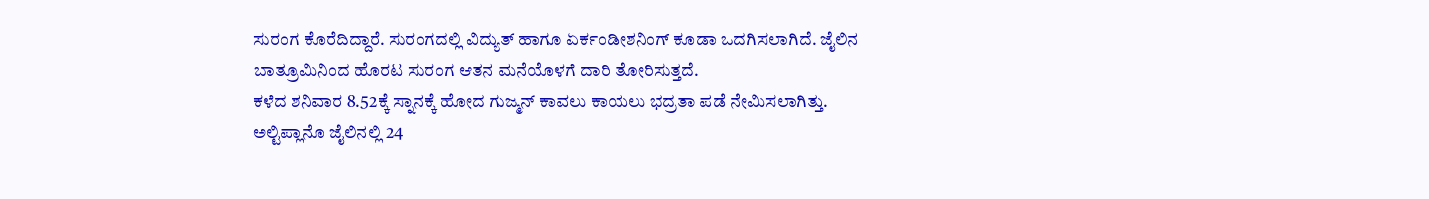ಸುರಂಗ ಕೊರೆದಿದ್ದಾರೆ. ಸುರಂಗದಲ್ಲಿ ವಿದ್ಯುತ್ ಹಾಗೂ ಏರ್ಕಂಡೀಶನಿಂಗ್ ಕೂಡಾ ಒದಗಿಸಲಾಗಿದೆ. ಜೈಲಿನ ಬಾತ್ರೂಮಿನಿಂದ ಹೊರಟ ಸುರಂಗ ಆತನ ಮನೆಯೊಳಗೆ ದಾರಿ ತೋರಿಸುತ್ತದೆ.
ಕಳೆದ ಶನಿವಾರ 8.52ಕ್ಕೆ ಸ್ನಾನಕ್ಕೆ ಹೋದ ಗುಜ್ಮನ್ ಕಾವಲು ಕಾಯಲು ಭದ್ರತಾ ಪಡೆ ನೇಮಿಸಲಾಗಿತ್ತು. ಅಲ್ಟಿಪ್ಲಾನೊ ಜೈಲಿನಲ್ಲಿ 24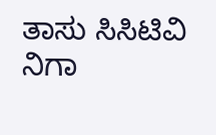ತಾಸು ಸಿಸಿಟಿವಿ ನಿಗಾ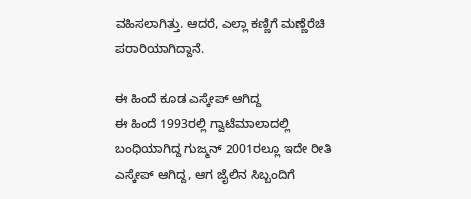ವಹಿಸಲಾಗಿತ್ತು. ಆದರೆ, ಎಲ್ಲಾ ಕಣ್ಣಿಗೆ ಮಣ್ಣೆರೆಚಿ ಪರಾರಿಯಾಗಿದ್ದಾನೆ.

ಈ ಹಿಂದೆ ಕೂಡ ಎಸ್ಕೇಪ್ ಆಗಿದ್ದ
ಈ ಹಿಂದೆ 1993ರಲ್ಲಿ ಗ್ವಾಟೆಮಾಲಾದಲ್ಲಿ ಬಂಧಿಯಾಗಿದ್ದ ಗುಜ್ಮನ್ 2001ರಲ್ಲೂ ಇದೇ ರೀತಿ ಎಸ್ಕೇಪ್ ಆಗಿದ್ದ, ಆಗ ಜೈಲಿನ ಸಿಬ್ಬಂದಿಗೆ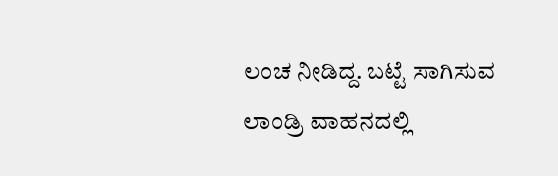ಲಂಚ ನೀಡಿದ್ದ. ಬಟ್ಟೆ ಸಾಗಿಸುವ ಲಾಂಡ್ರಿ ವಾಹನದಲ್ಲಿ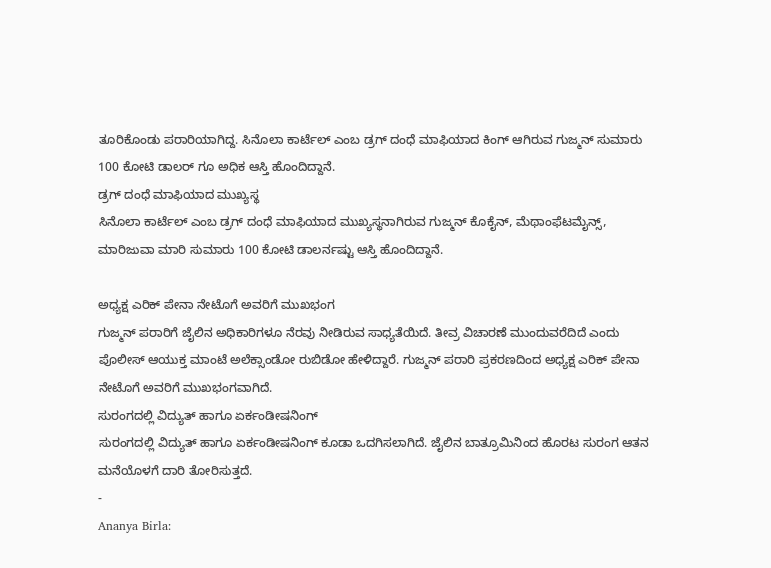ತೂರಿಕೊಂಡು ಪರಾರಿಯಾಗಿದ್ದ. ಸಿನೊಲಾ ಕಾರ್ಟೆಲ್ ಎಂಬ ಡ್ರಗ್ ದಂಧೆ ಮಾಫಿಯಾದ ಕಿಂಗ್ ಆಗಿರುವ ಗುಜ್ಮನ್ ಸುಮಾರು 100 ಕೋಟಿ ಡಾಲರ್ ಗೂ ಅಧಿಕ ಆಸ್ತಿ ಹೊಂದಿದ್ದಾನೆ.
ಡ್ರಗ್ ದಂಧೆ ಮಾಫಿಯಾದ ಮುಖ್ಯಸ್ಥ
ಸಿನೊಲಾ ಕಾರ್ಟೆಲ್ ಎಂಬ ಡ್ರಗ್ ದಂಧೆ ಮಾಫಿಯಾದ ಮುಖ್ಯಸ್ಥನಾಗಿರುವ ಗುಜ್ಮನ್ ಕೊಕೈನ್, ಮೆಥಾಂಫೆಟಮೈನ್ಸ್, ಮಾರಿಜುವಾ ಮಾರಿ ಸುಮಾರು 100 ಕೋಟಿ ಡಾಲರ್ನಷ್ಟು ಆಸ್ತಿ ಹೊಂದಿದ್ದಾನೆ.

ಅಧ್ಯಕ್ಷ ಎರಿಕ್ ಪೇನಾ ನೇಟೊಗೆ ಅವರಿಗೆ ಮುಖಭಂಗ
ಗುಜ್ಮನ್ ಪರಾರಿಗೆ ಜೈಲಿನ ಅಧಿಕಾರಿಗಳೂ ನೆರವು ನೀಡಿರುವ ಸಾಧ್ಯತೆಯಿದೆ. ತೀವ್ರ ವಿಚಾರಣೆ ಮುಂದುವರೆದಿದೆ ಎಂದು ಪೊಲೀಸ್ ಆಯುಕ್ತ ಮಾಂಟೆ ಅಲೆಕ್ಸಾಂಡೋ ರುಬಿಡೋ ಹೇಳಿದ್ದಾರೆ. ಗುಜ್ಮನ್ ಪರಾರಿ ಪ್ರಕರಣದಿಂದ ಅಧ್ಯಕ್ಷ ಎರಿಕ್ ಪೇನಾ ನೇಟೊಗೆ ಅವರಿಗೆ ಮುಖಭಂಗವಾಗಿದೆ.
ಸುರಂಗದಲ್ಲಿ ವಿದ್ಯುತ್ ಹಾಗೂ ಏರ್ಕಂಡೀಷನಿಂಗ್
ಸುರಂಗದಲ್ಲಿ ವಿದ್ಯುತ್ ಹಾಗೂ ಏರ್ಕಂಡೀಷನಿಂಗ್ ಕೂಡಾ ಒದಗಿಸಲಾಗಿದೆ. ಜೈಲಿನ ಬಾತ್ರೂಮಿನಿಂದ ಹೊರಟ ಸುರಂಗ ಆತನ ಮನೆಯೊಳಗೆ ದಾರಿ ತೋರಿಸುತ್ತದೆ.
-
Ananya Birla: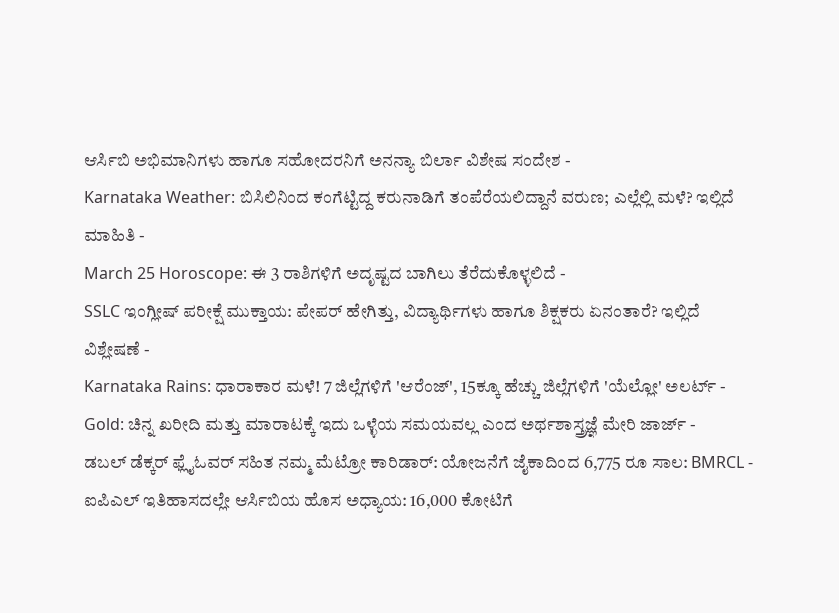ಆರ್ಸಿಬಿ ಅಭಿಮಾನಿಗಳು ಹಾಗೂ ಸಹೋದರನಿಗೆ ಅನನ್ಯಾ ಬಿರ್ಲಾ ವಿಶೇಷ ಸಂದೇಶ -
Karnataka Weather: ಬಿಸಿಲಿನಿಂದ ಕಂಗೆಟ್ಟಿದ್ದ ಕರುನಾಡಿಗೆ ತಂಪೆರೆಯಲಿದ್ದಾನೆ ವರುಣ; ಎಲ್ಲೆಲ್ಲಿ ಮಳೆ? ಇಲ್ಲಿದೆ ಮಾಹಿತಿ -
March 25 Horoscope: ಈ 3 ರಾಶಿಗಳಿಗೆ ಅದೃಷ್ಟದ ಬಾಗಿಲು ತೆರೆದುಕೊಳ್ಳಲಿದೆ -
SSLC ಇಂಗ್ಲೀಷ್ ಪರೀಕ್ಷೆ ಮುಕ್ತಾಯ: ಪೇಪರ್ ಹೇಗಿತ್ತು, ವಿದ್ಯಾರ್ಥಿಗಳು ಹಾಗೂ ಶಿಕ್ಷಕರು ಏನಂತಾರೆ? ಇಲ್ಲಿದೆ ವಿಶ್ಲೇಷಣೆ -
Karnataka Rains: ಧಾರಾಕಾರ ಮಳೆ! 7 ಜಿಲ್ಲೆಗಳಿಗೆ 'ಆರೆಂಜ್', 15ಕ್ಕೂ ಹೆಚ್ಚು ಜಿಲ್ಲೆಗಳಿಗೆ 'ಯೆಲ್ಲೋ' ಅಲರ್ಟ್ -
Gold: ಚಿನ್ನ ಖರೀದಿ ಮತ್ತು ಮಾರಾಟಕ್ಕೆ ಇದು ಒಳ್ಳೆಯ ಸಮಯವಲ್ಲ ಎಂದ ಅರ್ಥಶಾಸ್ತ್ರಜ್ಞೆ ಮೇರಿ ಜಾರ್ಜ್ -
ಡಬಲ್ ಡೆಕ್ಕರ್ ಫ್ಲೈಓವರ್ ಸಹಿತ ನಮ್ಮ ಮೆಟ್ರೋ ಕಾರಿಡಾರ್: ಯೋಜನೆಗೆ ಜೈಕಾದಿಂದ 6,775 ರೂ ಸಾಲ: BMRCL -
ಐಪಿಎಲ್ ಇತಿಹಾಸದಲ್ಲೇ ಆರ್ಸಿಬಿಯ ಹೊಸ ಅಧ್ಯಾಯ: 16,000 ಕೋಟಿಗೆ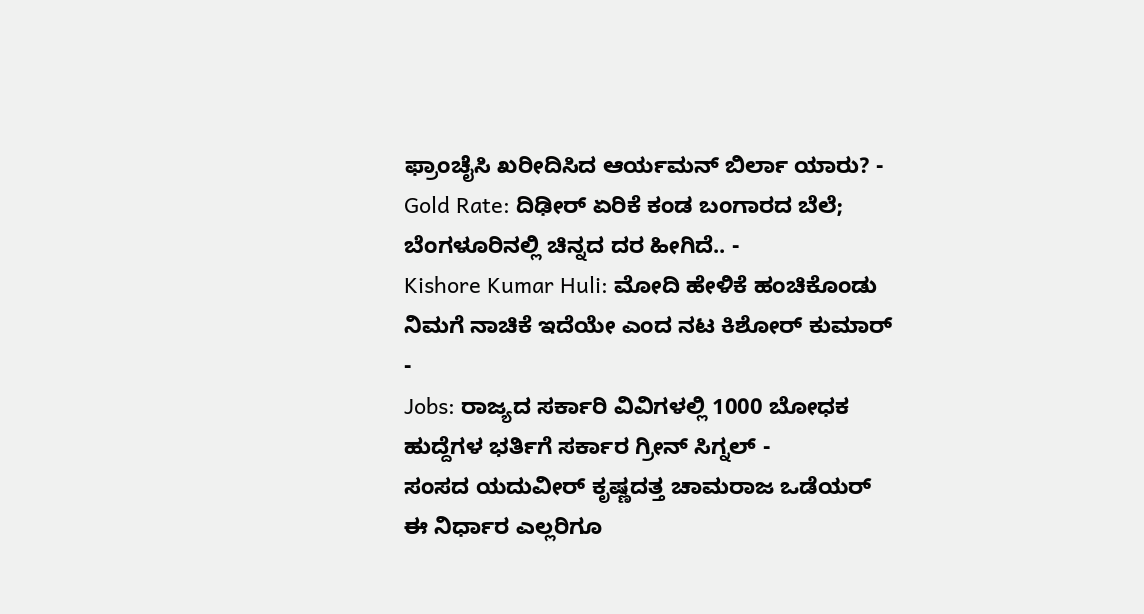ಫ್ರಾಂಚೈಸಿ ಖರೀದಿಸಿದ ಆರ್ಯಮನ್ ಬಿರ್ಲಾ ಯಾರು? -
Gold Rate: ದಿಢೀರ್ ಏರಿಕೆ ಕಂಡ ಬಂಗಾರದ ಬೆಲೆ; ಬೆಂಗಳೂರಿನಲ್ಲಿ ಚಿನ್ನದ ದರ ಹೀಗಿದೆ.. -
Kishore Kumar Huli: ಮೋದಿ ಹೇಳಿಕೆ ಹಂಚಿಕೊಂಡು ನಿಮಗೆ ನಾಚಿಕೆ ಇದೆಯೇ ಎಂದ ನಟ ಕಿಶೋರ್ ಕುಮಾರ್ -
Jobs: ರಾಜ್ಯದ ಸರ್ಕಾರಿ ವಿವಿಗಳಲ್ಲಿ 1000 ಬೋಧಕ ಹುದ್ದೆಗಳ ಭರ್ತಿಗೆ ಸರ್ಕಾರ ಗ್ರೀನ್ ಸಿಗ್ನಲ್ -
ಸಂಸದ ಯದುವೀರ್ ಕೃಷ್ಣದತ್ತ ಚಾಮರಾಜ ಒಡೆಯರ್ ಈ ನಿರ್ಧಾರ ಎಲ್ಲರಿಗೂ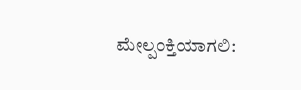ಮೇಲ್ಪಂಕ್ತಿಯಾಗಲಿ: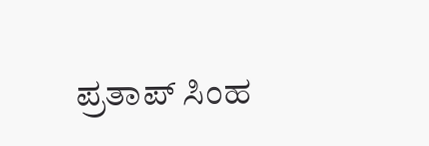ಪ್ರತಾಪ್ ಸಿಂಹ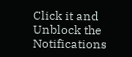Click it and Unblock the Notifications